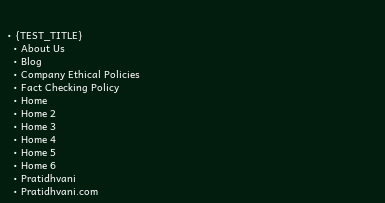• {TEST_TITLE}
  • About Us
  • Blog
  • Company Ethical Policies
  • Fact Checking Policy
  • Home
  • Home 2
  • Home 3
  • Home 4
  • Home 5
  • Home 6
  • Pratidhvani
  • Pratidhvani.com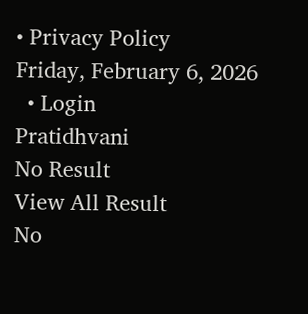• Privacy Policy
Friday, February 6, 2026
  • Login
Pratidhvani
No Result
View All Result
No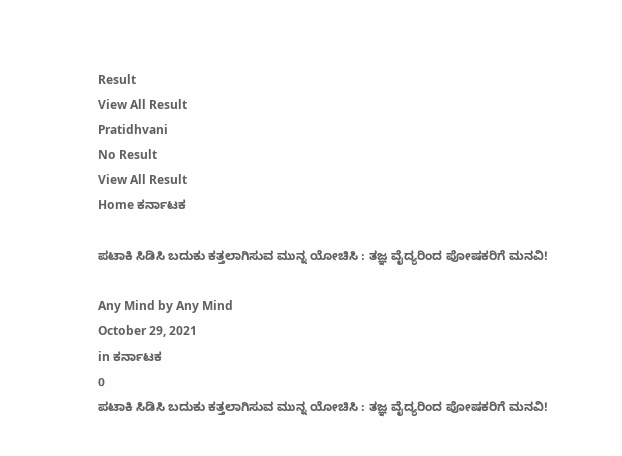Result
View All Result
Pratidhvani
No Result
View All Result
Home ಕರ್ನಾಟಕ

ಪಟಾಕಿ ಸಿಡಿಸಿ ಬದುಕು ಕತ್ತಲಾಗಿಸುವ ಮುನ್ನ ಯೋಚಿಸಿ : ತಜ್ಞ ವೈದ್ಯರಿಂದ ಪೋಷಕರಿಗೆ ಮನವಿ!

Any Mind by Any Mind
October 29, 2021
in ಕರ್ನಾಟಕ
0
ಪಟಾಕಿ ಸಿಡಿಸಿ ಬದುಕು ಕತ್ತಲಾಗಿಸುವ ಮುನ್ನ ಯೋಚಿಸಿ : ತಜ್ಞ ವೈದ್ಯರಿಂದ ಪೋಷಕರಿಗೆ ಮನವಿ!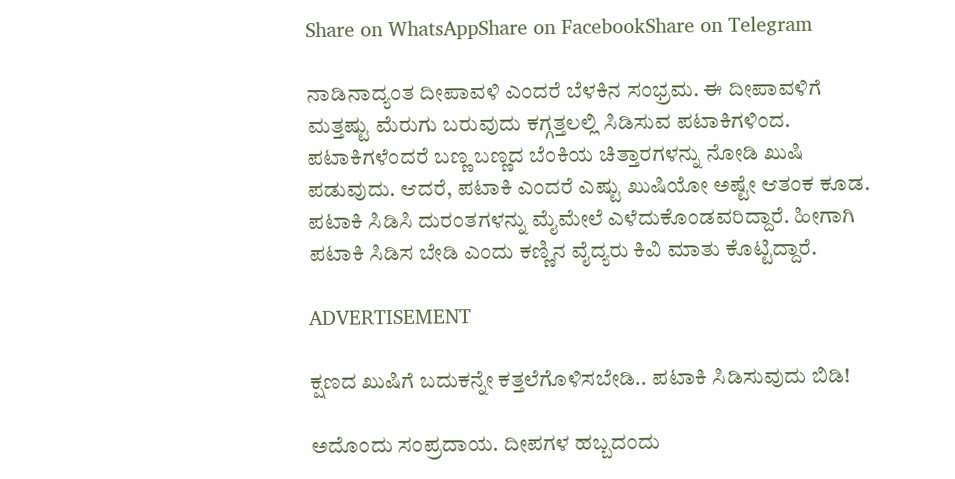Share on WhatsAppShare on FacebookShare on Telegram

ನಾಡಿನಾದ್ಯಂತ ದೀಪಾವಳಿ ಎಂದರೆ ಬೆಳಕಿನ ಸಂಭ್ರಮ. ಈ ದೀಪಾವಳಿಗೆ ಮತ್ತಷ್ಟು ಮೆರುಗು ಬರುವುದು ಕಗ್ಗತ್ತಲಲ್ಲಿ ಸಿಡಿಸುವ ಪಟಾಕಿಗಳಿಂದ. ಪಟಾಕಿಗಳೆಂದರೆ ಬಣ್ಣ ಬಣ್ಣದ ಬೆಂಕಿಯ ಚಿತ್ತಾರಗಳನ್ನು ನೋಡಿ ಖುಷಿ ಪಡುವುದು. ಆದರೆ, ಪಟಾಕಿ ಎಂದರೆ ಎಷ್ಟು ಖುಷಿಯೋ ಅಷ್ಟೇ ಆತಂಕ ಕೂಡ. ಪಟಾಕಿ ಸಿಡಿಸಿ ದುರಂತಗಳನ್ನು ಮೈಮೇಲೆ ಎಳೆದುಕೊಂಡವರಿದ್ದಾರೆ. ಹೀಗಾಗಿ ಪಟಾಕಿ ಸಿಡಿಸ ಬೇಡಿ ಎಂದು ಕಣ್ಣಿನ ವೈದ್ಯರು ಕಿವಿ ಮಾತು ಕೊಟ್ಟಿದ್ದಾರೆ.

ADVERTISEMENT

ಕ್ಷಣದ ಖುಷಿಗೆ ಬದುಕನ್ನೇ ಕತ್ತಲೆಗೊಳಿಸಬೇಡಿ.. ಪಟಾಕಿ ಸಿಡಿಸುವುದು ಬಿಡಿ!

ಅದೊಂದು ಸಂಪ್ರದಾಯ. ದೀಪಗಳ ಹಬ್ಬದಂದು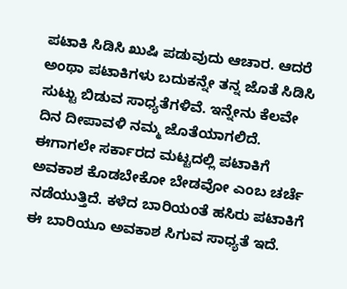ಪಟಾಕಿ ಸಿಡಿಸಿ ಖುಷಿ ಪಡುವುದು ಆಚಾರ. ಆದರೆ ಅಂಥಾ ಪಟಾಕಿಗಳು ಬದುಕನ್ನೇ ತನ್ನ ಜೊತೆ ಸಿಡಿಸಿ ಸುಟ್ಟು ಬಿಡುವ ಸಾಧ್ಯತೆಗಳಿವೆ. ಇನ್ನೇನು ಕೆಲವೇ  ದಿನ ದೀಪಾವಳಿ ನಮ್ಮ ಜೊತೆಯಾಗಲಿದೆ. ಈಗಾಗಲೇ ಸರ್ಕಾರದ ಮಟ್ಟದಲ್ಲಿ ಪಟಾಕಿಗೆ ಅವಕಾಶ ಕೊಡಬೇಕೋ ಬೇಡವೋ ಎಂಬ ಚರ್ಚೆ ನಡೆಯುತ್ತಿದೆ. ಕಳೆದ ಬಾರಿಯಂತೆ ಹಸಿರು ಪಟಾಕಿಗೆ ಈ ಬಾರಿಯೂ ಅವಕಾಶ ಸಿಗುವ ಸಾಧ್ಯತೆ ಇದೆ.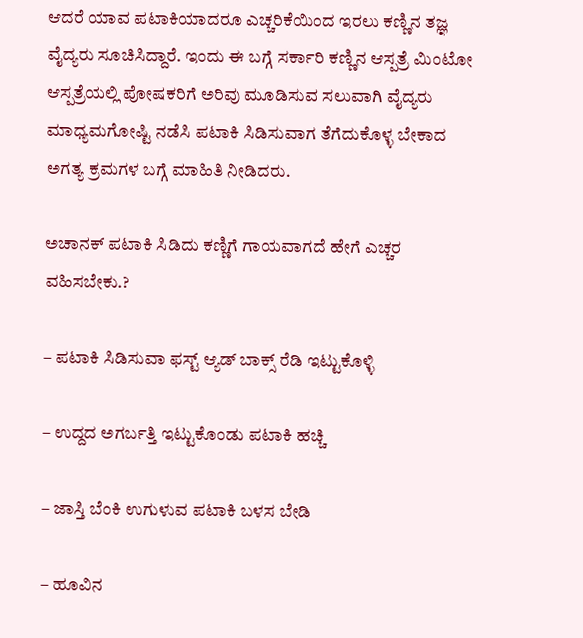ಆದರೆ ಯಾವ ಪಟಾಕಿಯಾದರೂ ಎಚ್ಚರಿಕೆಯಿಂದ ಇರಲು ಕಣ್ಣಿನ ತಜ್ಞ ವೈದ್ಯರು ಸೂಚಿಸಿದ್ದಾರೆ. ಇಂದು ಈ ಬಗ್ಗೆ ಸರ್ಕಾರಿ ಕಣ್ಣಿನ ಆಸ್ಪತ್ರೆ ಮಿಂಟೋ ಆಸ್ಪತ್ರೆಯಲ್ಲಿ ಪೋಷಕರಿಗೆ ಅರಿವು ಮೂಡಿಸುವ ಸಲುವಾಗಿ ವೈದ್ಯರು ಮಾಧ್ಯಮಗೋಷ್ಟಿ ನಡೆಸಿ ಪಟಾಕಿ ಸಿಡಿಸುವಾಗ ತೆಗೆದುಕೊಳ್ಳ ಬೇಕಾದ ಅಗತ್ಯ ಕ್ರಮಗಳ ಬಗ್ಗೆ‌ ಮಾಹಿತಿ ನೀಡಿದರು.

ಅಚಾನಕ್ ಪಟಾಕಿ ಸಿಡಿದು ಕಣ್ಣಿಗೆ ಗಾಯವಾಗದೆ ಹೇಗೆ ಎಚ್ಚರ ವಹಿಸಬೇಕು.?

– ಪಟಾಕಿ ಸಿಡಿಸುವಾ ಫಸ್ಟ್ ಆ್ಯಡ್ ಬಾಕ್ಸ್ ರೆಡಿ ಇಟ್ಟುಕೊಳ್ಳಿ

– ಉದ್ದದ ಅಗರ್ಬತ್ತಿ ಇಟ್ಟುಕೊಂಡು ಪಟಾಕಿ ಹಚ್ಚಿ

– ಜಾಸ್ತಿ ಬೆಂಕಿ‌ ಉಗುಳುವ ಪಟಾಕಿ ಬಳಸ ಬೇಡಿ

– ಹೂವಿನ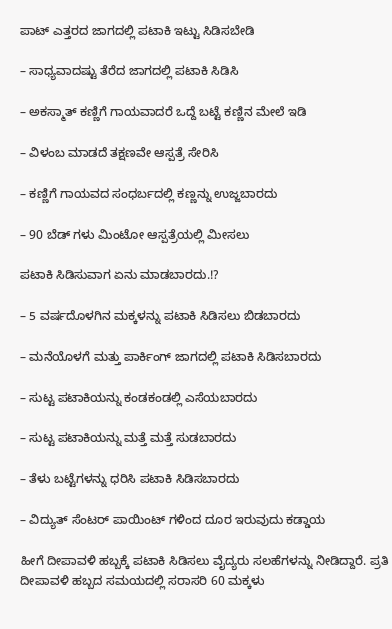ಪಾಟ್ ಎತ್ತರದ ಜಾಗದಲ್ಲಿ ಪಟಾಕಿ‌ ಇಟ್ಟು ಸಿಡಿಸಬೇಡಿ

– ಸಾಧ್ಯವಾದಷ್ಟು ತೆರೆದ ಜಾಗದಲ್ಲಿ ಪಟಾಕಿ ಸಿಡಿಸಿ

– ಅಕಸ್ಮಾತ್ ಕಣ್ಣಿಗೆ ಗಾಯವಾದರೆ ಒದ್ದೆ ಬಟ್ಟೆ ಕಣ್ಣಿನ ಮೇಲೆ ಇಡಿ

– ವಿಳಂಬ ಮಾಡದೆ ತಕ್ಷಣವೇ ಆಸ್ಪತ್ರೆ ಸೇರಿಸಿ

– ಕಣ್ಣಿಗೆ ಗಾಯವದ ಸಂಧರ್ಬದಲ್ಲಿ ‌ಕಣ್ಣನ್ನು ಉಜ್ಜಬಾರದು

– 90 ಬೆಡ್ ಗಳು ಮಿಂಟೋ ಆಸ್ಪತ್ರೆಯಲ್ಲಿ ಮೀಸಲು

ಪಟಾಕಿ ಸಿಡಿಸುವಾಗ ಏನು ಮಾಡಬಾರದು.!?

– 5 ವರ್ಷದೊಳಗಿನ‌ ಮಕ್ಕಳನ್ನು ಪಟಾಕಿ ಸಿಡಿಸಲು ಬಿಡಬಾರದು

– ಮನೆಯೊಳಗೆ ಮತ್ತು ಪಾರ್ಕಿಂಗ್ ಜಾಗದಲ್ಲಿ ಪಟಾಕಿ ಸಿಡಿಸಬಾರದು

– ಸುಟ್ಟ ಪಟಾಕಿಯನ್ನು ಕಂಡಕಂಡಲ್ಲಿ ಎಸೆಯಬಾರದು

– ಸುಟ್ಟ ಪಟಾಕಿಯನ್ನು ಮತ್ತೆ ಮತ್ತೆ ಸುಡಬಾರದು

– ತೆಳು ಬಟ್ಟೆಗಳನ್ನು ಧರಿಸಿ ಪಟಾಕಿ ಸಿಡಿಸಬಾರದು

– ವಿದ್ಯುತ್ ಸೆಂಟರ್ ಪಾಯಿಂಟ್ ಗಳಿಂದ ದೂರ ಇರುವುದು ಕಡ್ಡಾಯ

ಹೀಗೆ ದೀಪಾವಳಿ ಹಬ್ಬಕ್ಕೆ ಪಟಾಕಿ ಸಿಡಿಸಲು ವೈದ್ಯರು ಸಲಹೆಗಳನ್ನು ನೀಡಿದ್ದಾರೆ. ಪ್ರತಿ ದೀಪಾವಳಿ ಹಬ್ಬದ ಸಮಯದಲ್ಲಿ ಸರಾಸರಿ 60 ಮಕ್ಕಳು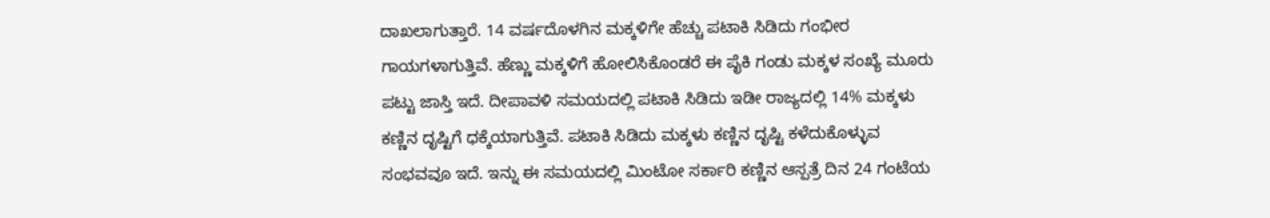ದಾಖಲಾಗುತ್ತಾರೆ. 14 ವರ್ಷದೊಳಗಿನ‌ ಮಕ್ಕಳಿಗೇ ಹೆಚ್ಚು ಪಟಾಕಿ ಸಿಡಿದು ಗಂಭೀರ ಗಾಯಗಳಾಗುತ್ತಿವೆ. ಹೆಣ್ಣು‌ ಮಕ್ಕಳಿಗೆ ಹೋಲಿಸಿಕೊಂಡರೆ ಈ ಪೈಕಿ ಗಂಡು ಮಕ್ಕಳ ಸಂಖ್ಯೆ ಮೂರು ಪಟ್ಟು ಜಾಸ್ತಿ ಇದೆ. ದೀಪಾವಳಿ ಸಮಯದಲ್ಲಿ ಪಟಾಕಿ ಸಿಡಿದು ಇಡೀ ರಾಜ್ಯದಲ್ಲಿ 14% ಮಕ್ಕಳು ಕಣ್ಣಿನ ದೃಷ್ಟಿಗೆ ಧಕ್ಕೆಯಾಗುತ್ತಿವೆ. ಪಟಾಕಿ ಸಿಡಿದು ಮಕ್ಕಳು ಕಣ್ಣಿನ ದೃಷ್ಟಿ ಕಳೆದುಕೊಳ್ಳುವ ಸಂಭವವೂ ಇದೆ. ಇನ್ನು ಈ ಸಮಯದಲ್ಲಿ ಮಿಂಟೋ ಸರ್ಕಾರಿ ಕಣ್ಣಿನ ಆಸ್ಪತ್ರೆ ದಿನ 24 ಗಂಟೆಯ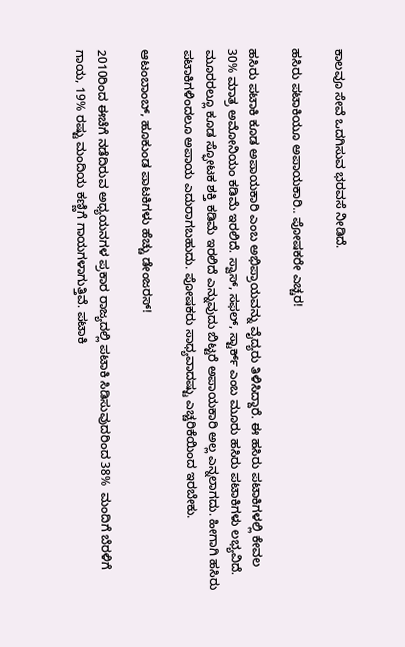ಕಾಲವೂ ಸೇವೆ ಒದಗಿಸುವ ಭರವಸೆ ನೀಡಿದೆ.

ಹಸಿರು ಪಟಾಕಿಯೂ ಅಪಾಯಕಾರಿ.. ಪೋಷಕರೇ ಎಚ್ಚರ!

ಹಸಿರು ಪಟಾಕಿ ಕೂಡ ಅಪಾಯಕಾರಿ ಎಂಬ ಅಭಿಪ್ರಾಯವನ್ನು ವೈದ್ಯರು ತಿಳಿಸಿದ್ದಾರೆ. ಈ ಹಸಿರು ಪಟಾಕಿಗಳಲ್ಲಿ ಕೇವಲ 30% ಮಾತ್ರ ಅಮೋನಿಯಂ ಕಡಿಮೆ ಇರಲಿದೆ. ಸ್ವಾಸ್, ಸಫಲ್, ಸ್ಟಾರ್ಕ್ ಎಂಬ ಮೂರು ಹಸಿರು ಪಟಾಕಿಗಳು ಲಭ್ಯವಿದೆ. ಮೂರರಲ್ಲೂ ಕೂಡ ಸ್ಫೋಟಕ ಶಕ್ತಿ ಕಡಿಮೆ‌ ಇರಲಿದೆ ಎನ್ನುವುದು ಬಿಟ್ಟರೆ ಅಪಾಯಕಾರಿ ಅಲ್ಲ ಎನ್ನಲಾಗದು. ಹೀಗಾಗಿ ಹಸಿರು ಪಟಾಕಿಗಳಿಂದಲೂ ಅಪಾಯ ಎದುರಾಗಬಹುದು. ಪೋಷಕರು ಸಾಧ್ಯವಾದಷ್ಟು ಎಚ್ಚರಿಕೆಯಿಂದ ಇರಬೇಕು.

ಆಟಂಬಾಂಬ್, ಹೂಕುಂಡ ಪಾಟಕಿಗಳು ಹೆಚ್ಚು ಡೇಂಜರಸ್!

2010ರಿಂದ ಈಚೆಗೆ ನಡೆದಿರುವ ಅಧ್ಯಯನಗಳ ಪ್ರಕಾರ ರಾಜ್ಯದಲ್ಲಿ ಪಟಾಕಿ ಸಿಡಿಸುವುದರಿಂದ 38%  ಮಂದಿಗೆ ಬೆರಳಿಗೆ ಗಾಯ, 19% ರಷ್ಟು ಮಂದಿಯ ಕಣ್ಣಿಗೆ ಗಾಯಗಳಾಗುತ್ತಿವೆ. ಪಟಾಕಿ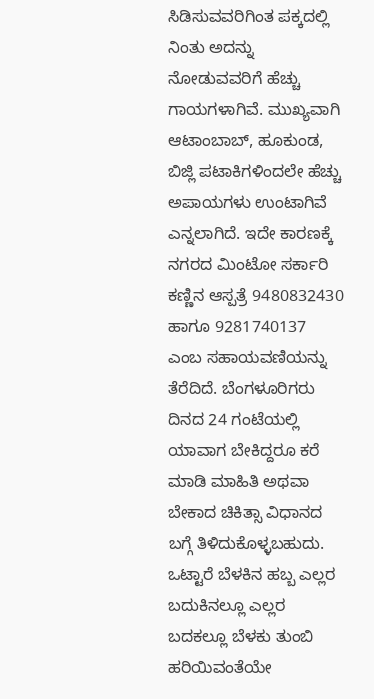ಸಿಡಿಸುವವರಿಗಿಂತ ಪಕ್ಕದಲ್ಲಿ ನಿಂತು ಅದನ್ನು ನೋಡುವವರಿಗೆ ಹೆಚ್ಚು ಗಾಯಗಳಾಗಿವೆ. ಮುಖ್ಯವಾಗಿ ಆಟಾಂಬಾಬ್, ಹೂಕುಂಡ, ಬಿಜ್ಲಿ ಪಟಾಕಿಗಳಿಂದಲೇ ಹೆಚ್ಚು ಅಪಾಯಗಳು ಉಂಟಾಗಿವೆ ಎನ್ನಲಾಗಿದೆ. ಇದೇ ಕಾರಣಕ್ಕೆ ನಗರದ ಮಿಂಟೋ ಸರ್ಕಾರಿ ಕಣ್ಣಿನ ಆಸ್ಪತ್ರೆ 9480832430 ಹಾಗೂ 9281740137 ಎಂಬ ಸಹಾಯವಣಿಯನ್ನು ತೆರೆದಿದೆ. ಬೆಂಗಳೂರಿಗರು ದಿನದ 24 ಗಂಟೆಯಲ್ಲಿ ಯಾವಾಗ ಬೇಕಿದ್ದರೂ ಕರೆ ಮಾಡಿ ಮಾಹಿತಿ ಅಥವಾ ಬೇಕಾದ ಚಿಕಿತ್ಸಾ ವಿಧಾನದ ಬಗ್ಗೆ ತಿಳಿದುಕೊಳ್ಳಬಹುದು. ಒಟ್ಟಾರೆ ಬೆಳಕಿನ ಹಬ್ಬ ಎಲ್ಲರ ಬದುಕಿನಲ್ಲೂ ಎಲ್ಲರ ಬದಕಲ್ಲೂ ಬೆಳಕು ತುಂಬಿ ಹರಿಯಿವಂತೆಯೇ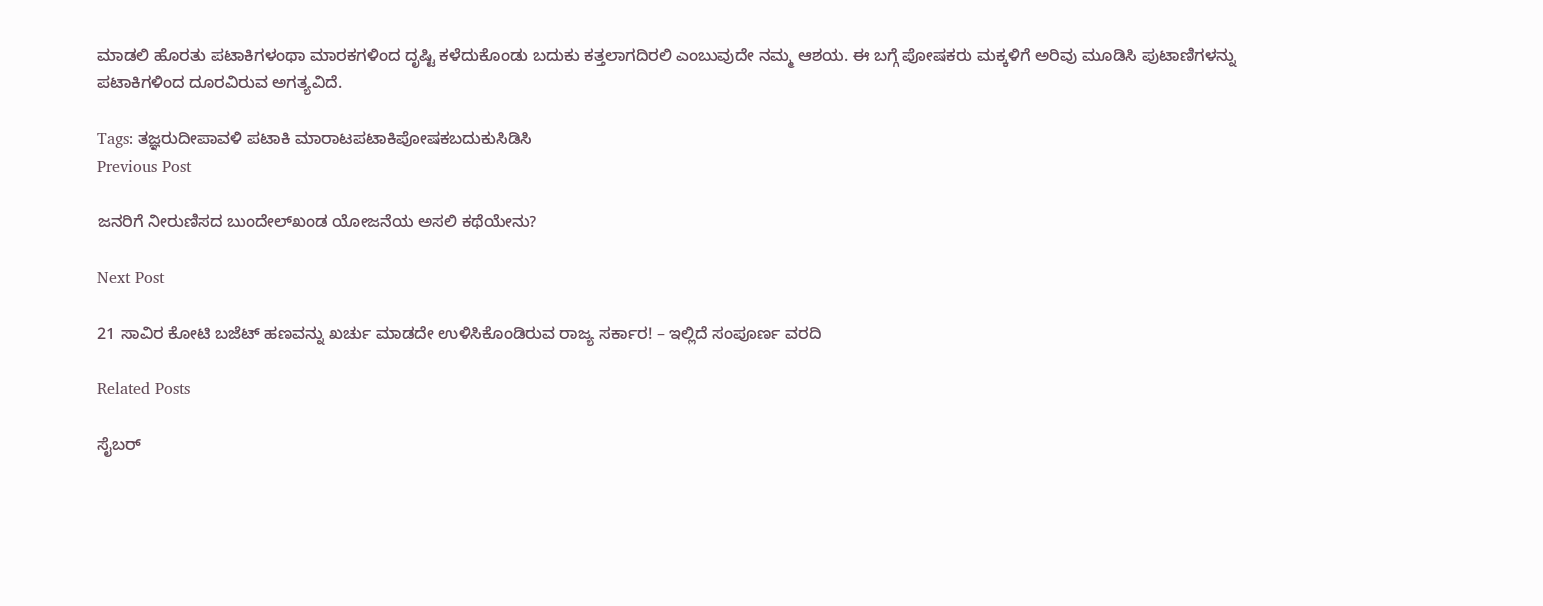ಮಾಡಲಿ ಹೊರತು ಪಟಾಕಿಗಳಂಥಾ ಮಾರಕಗಳಿಂದ ದೃಷ್ಟಿ ಕಳೆದುಕೊಂಡು ಬದುಕು ಕತ್ತಲಾಗದಿರಲಿ ಎಂಬುವುದೇ ನಮ್ಮ ಆಶಯ. ಈ ಬಗ್ಗೆ ಪೋಷಕರು ಮಕ್ಕಳಿಗೆ ಅರಿವು ಮೂಡಿಸಿ ಪುಟಾಣಿಗಳನ್ನು ಪಟಾಕಿಗಳಿಂದ ದೂರವಿರುವ ಅಗತ್ಯವಿದೆ.

Tags: ತಜ್ಞರುದೀಪಾವಳಿ ಪಟಾಕಿ ಮಾರಾಟಪಟಾಕಿಪೋಷಕಬದುಕುಸಿಡಿಸಿ
Previous Post

ಜನರಿಗೆ ನೀರುಣಿಸದ ಬುಂದೇಲ್‌ಖಂಡ ಯೋಜನೆಯ ಅಸಲಿ ಕಥೆಯೇನು?

Next Post

21 ಸಾವಿರ ಕೋಟಿ ಬಜೆಟ್ ಹಣವನ್ನು ಖರ್ಚು ಮಾಡದೇ ಉಳಿಸಿಕೊಂಡಿರುವ ರಾಜ್ಯ ಸರ್ಕಾರ! – ಇಲ್ಲಿದೆ ಸಂಪೂರ್ಣ ವರದಿ

Related Posts

ಸೈಬರ್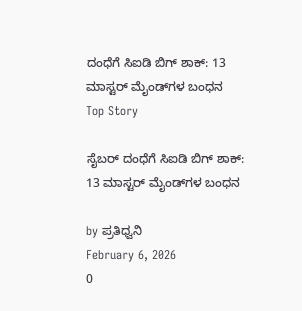ದಂಧೆಗೆ ಸಿಐಡಿ ಬಿಗ್‌ ಶಾಕ್: 13 ಮಾಸ್ಟರ್ ಮೈಂಡ್‌ಗಳ ಬಂಧನ
Top Story

ಸೈಬರ್ ದಂಧೆಗೆ ಸಿಐಡಿ ಬಿಗ್‌ ಶಾಕ್: 13 ಮಾಸ್ಟರ್ ಮೈಂಡ್‌ಗಳ ಬಂಧನ

by ಪ್ರತಿಧ್ವನಿ
February 6, 2026
0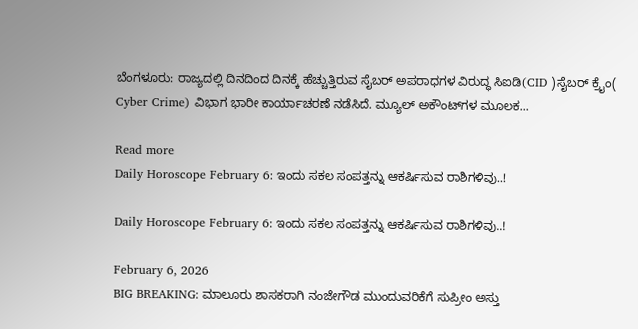ಬೆಂಗಳೂರು: ರಾಜ್ಯದಲ್ಲಿ ದಿನದಿಂದ ದಿನಕ್ಕೆ ಹೆಚ್ಚುತ್ತಿರುವ ಸೈಬರ್ ಅಪರಾಧಗಳ ವಿರುದ್ಧ ಸಿಐಡಿ(CID )ಸೈಬರ್ ಕ್ರೈಂ( Cyber Crime) ವಿಭಾಗ ಭಾರೀ ಕಾರ್ಯಾಚರಣೆ ನಡೆಸಿದೆ. ಮ್ಯೂಲ್ ಅಕೌಂಟ್‌ಗಳ ಮೂಲಕ...

Read more
Daily Horoscope February 6: ಇಂದು ಸಕಲ ಸಂಪತ್ತನ್ನು ಆಕರ್ಷಿಸುವ ರಾಶಿಗಳಿವು..!

Daily Horoscope February 6: ಇಂದು ಸಕಲ ಸಂಪತ್ತನ್ನು ಆಕರ್ಷಿಸುವ ರಾಶಿಗಳಿವು..!

February 6, 2026
BIG BREAKING: ಮಾಲೂರು ಶಾಸಕರಾಗಿ ನಂಜೇಗೌಡ ಮುಂದುವರಿಕೆಗೆ ಸುಪ್ರೀಂ ಅಸ್ತು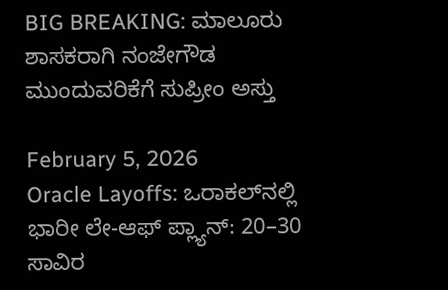BIG BREAKING: ಮಾಲೂರು ಶಾಸಕರಾಗಿ ನಂಜೇಗೌಡ ಮುಂದುವರಿಕೆಗೆ ಸುಪ್ರೀಂ ಅಸ್ತು

February 5, 2026
Oracle Layoffs: ಒರಾಕಲ್‌ನಲ್ಲಿ ಭಾರೀ ಲೇ-ಆಫ್ ಪ್ಲ್ಯಾನ್: 20–30 ಸಾವಿರ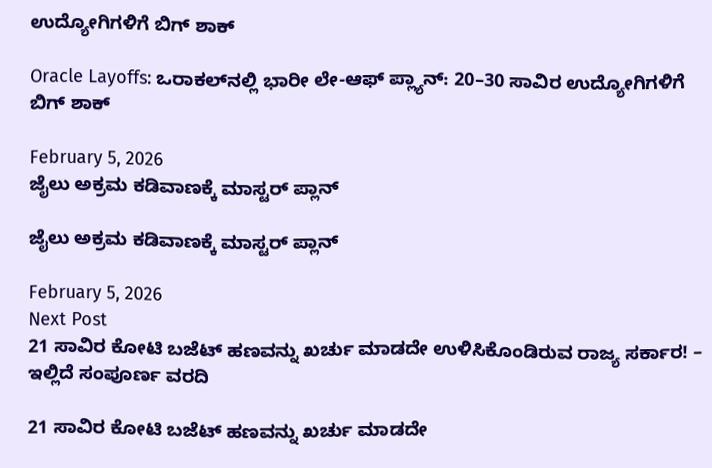ಉದ್ಯೋಗಿಗಳಿಗೆ ಬಿಗ್‌ ಶಾಕ್‌

Oracle Layoffs: ಒರಾಕಲ್‌ನಲ್ಲಿ ಭಾರೀ ಲೇ-ಆಫ್ ಪ್ಲ್ಯಾನ್: 20–30 ಸಾವಿರ ಉದ್ಯೋಗಿಗಳಿಗೆ ಬಿಗ್‌ ಶಾಕ್‌

February 5, 2026
ಜೈಲು ಅಕ್ರಮ ಕಡಿವಾಣಕ್ಕೆ ಮಾಸ್ಟರ್ ಪ್ಲಾನ್

ಜೈಲು ಅಕ್ರಮ ಕಡಿವಾಣಕ್ಕೆ ಮಾಸ್ಟರ್ ಪ್ಲಾನ್

February 5, 2026
Next Post
21 ಸಾವಿರ ಕೋಟಿ ಬಜೆಟ್ ಹಣವನ್ನು ಖರ್ಚು ಮಾಡದೇ ಉಳಿಸಿಕೊಂಡಿರುವ ರಾಜ್ಯ ಸರ್ಕಾರ! – ಇಲ್ಲಿದೆ ಸಂಪೂರ್ಣ ವರದಿ

21 ಸಾವಿರ ಕೋಟಿ ಬಜೆಟ್ ಹಣವನ್ನು ಖರ್ಚು ಮಾಡದೇ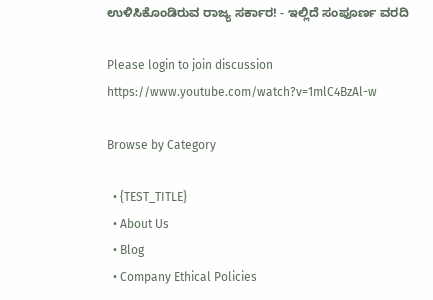ಉಳಿಸಿಕೊಂಡಿರುವ ರಾಜ್ಯ ಸರ್ಕಾರ! - ಇಲ್ಲಿದೆ ಸಂಪೂರ್ಣ ವರದಿ

Please login to join discussion
https://www.youtube.com/watch?v=1mlC4BzAl-w

Browse by Category

  • {TEST_TITLE}
  • About Us
  • Blog
  • Company Ethical Policies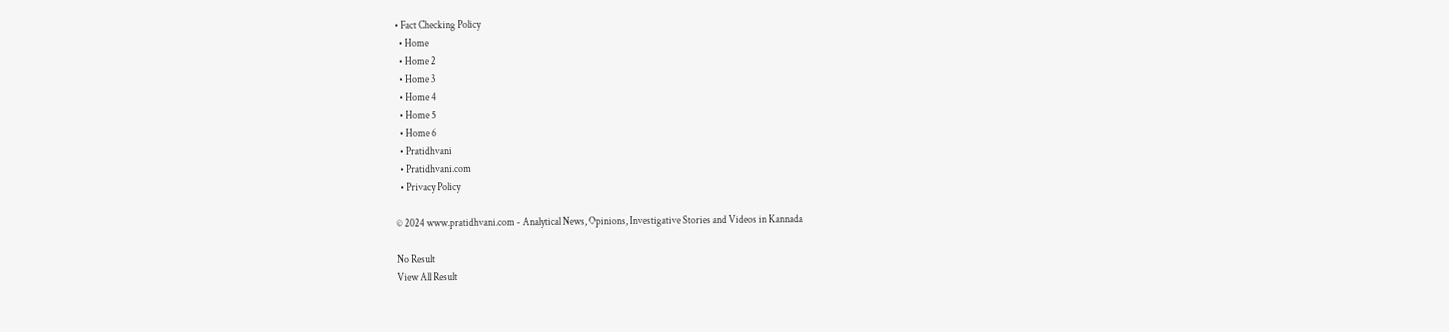• Fact Checking Policy
  • Home
  • Home 2
  • Home 3
  • Home 4
  • Home 5
  • Home 6
  • Pratidhvani
  • Pratidhvani.com
  • Privacy Policy

© 2024 www.pratidhvani.com - Analytical News, Opinions, Investigative Stories and Videos in Kannada

No Result
View All Result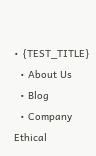• {TEST_TITLE}
  • About Us
  • Blog
  • Company Ethical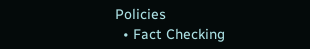Policies
  • Fact Checking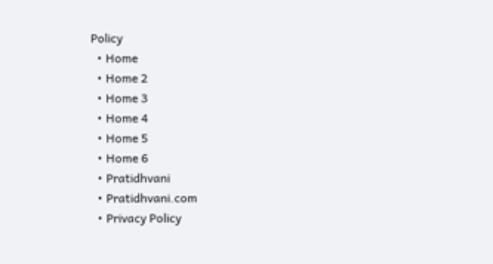Policy
  • Home
  • Home 2
  • Home 3
  • Home 4
  • Home 5
  • Home 6
  • Pratidhvani
  • Pratidhvani.com
  • Privacy Policy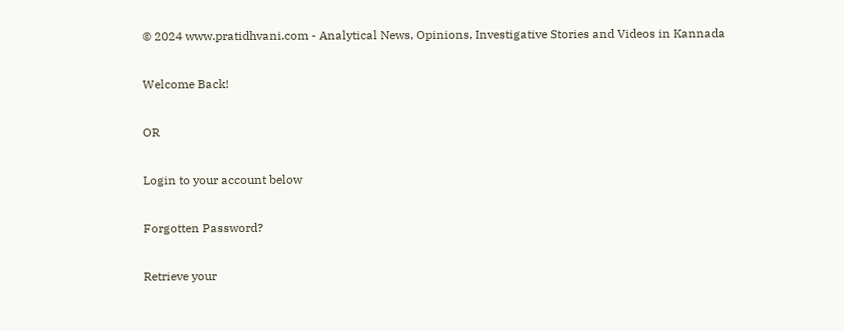© 2024 www.pratidhvani.com - Analytical News, Opinions, Investigative Stories and Videos in Kannada

Welcome Back!

OR

Login to your account below

Forgotten Password?

Retrieve your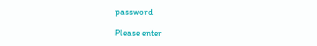password

Please enter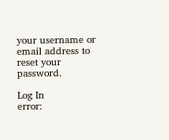your username or email address to reset your password.

Log In
error: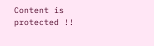Content is protected !!